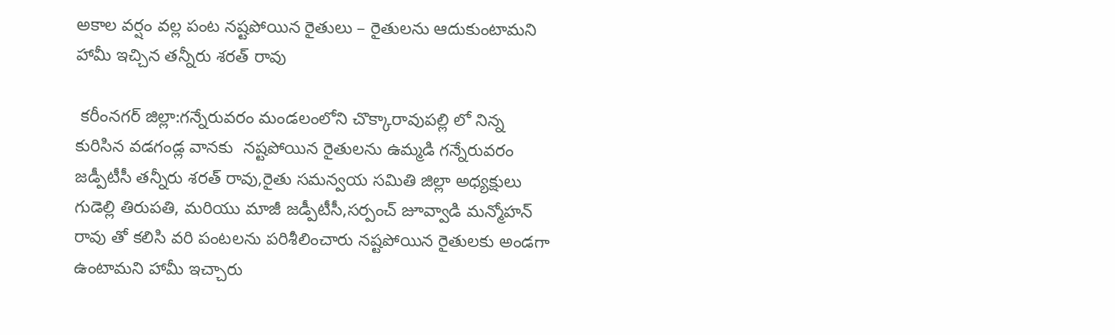అకాల వర్షం వల్ల పంట నష్టపోయిన రైతులు – రైతులను ఆదుకుంటామని హామీ ఇచ్చిన తన్నీరు శరత్ రావు

 కరీంనగర్ జిల్లా:గన్నేరువరం మండలంలోని చొక్కారావుపల్లి లో నిన్న కురిసిన వడగండ్ల వానకు  నష్టపోయిన రైతులను ఉమ్మడి గన్నేరువరం జడ్పీటీసీ తన్నీరు శరత్ రావు,రైతు సమన్వయ సమితి జిల్లా అధ్యక్షులు గుడెల్లి తిరుపతి, మరియు మాజీ జడ్పీటీసీ,సర్పంచ్ జూవ్వాడి మన్మోహన్ రావు తో కలిసి వరి పంటలను పరిశీలించారు నష్టపోయిన రైతులకు అండగా ఉంటామని హామీ ఇచ్చారు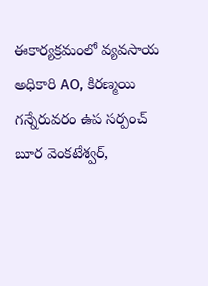ఈకార్యక్రమంలో వ్యవసాయ అధికారి AO, కిరణ్మయి గన్నేరువరం ఉప సర్పంచ్ బూర వెంకటేశ్వర్,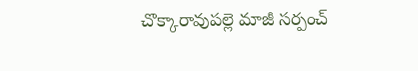చొక్కారావుపల్లె మాజీ సర్పంచ్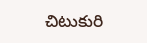చిటుకురి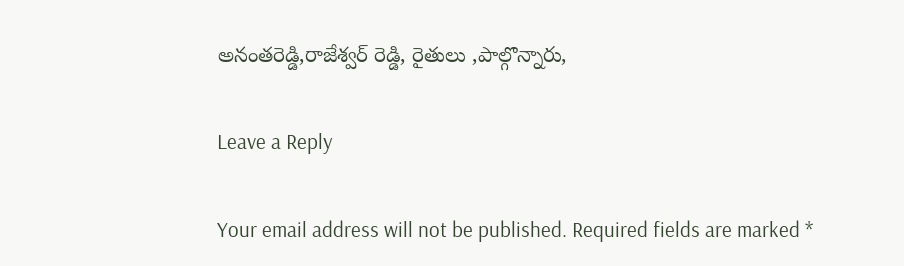అనంతరెడ్డి,రాజేశ్వర్ రెడ్డి, రైతులు ,పాల్గొన్నారు,

Leave a Reply

Your email address will not be published. Required fields are marked *